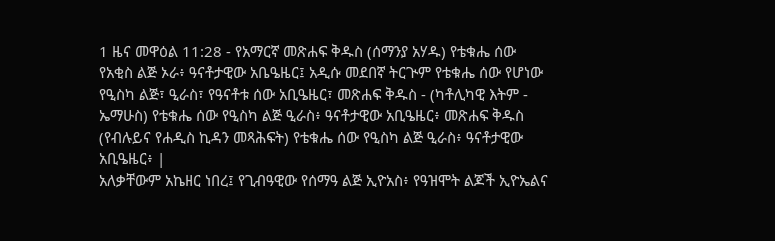1 ዜና መዋዕል 11:28 - የአማርኛ መጽሐፍ ቅዱስ (ሰማንያ አሃዱ) የቴቁሔ ሰው የአቂስ ልጅ ኦራ፥ ዓናቶታዊው አቤዔዜር፤ አዲሱ መደበኛ ትርጒም የቴቁሔ ሰው የሆነው የዒስካ ልጅ፣ ዒራስ፣ የዓናቶቱ ሰው አቢዔዜር፣ መጽሐፍ ቅዱስ - (ካቶሊካዊ እትም - ኤማሁስ) የቴቁሔ ሰው የዒስካ ልጅ ዒራስ፥ ዓናቶታዊው አቢዔዜር፥ መጽሐፍ ቅዱስ (የብሉይና የሐዲስ ኪዳን መጻሕፍት) የቴቁሔ ሰው የዒስካ ልጅ ዒራስ፥ ዓናቶታዊው አቢዔዜር፥ |
አለቃቸውም አኬዘር ነበረ፤ የጊብዓዊው የሰማዓ ልጅ ኢዮአስ፥ የዓዝሞት ልጆች ኢዮኤልና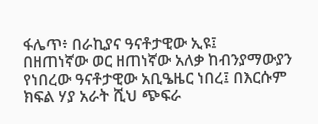ፋሌጥ፥ በራኪያና ዓናቶታዊው ኢዩ፤
በዘጠነኛው ወር ዘጠነኛው አለቃ ከብንያማውያን የነበረው ዓናቶታዊው አቢዔዜር ነበረ፤ በእርሱም ክፍል ሃያ አራት ሺህ ጭፍራ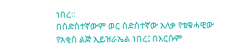ነበረ።
በስድስተኛውም ወር ስድስተኛው አለቃ የቴቁሓዊው የአቂስ ልጅ ኢይዝራኤል ነበረ፤ በእርሱም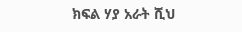ክፍል ሃያ አራት ሺህ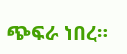ጭፍራ ነበረ።